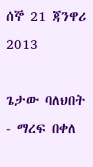ሰኞ 21 ጃንዋሪ 2013

ጌታው ባለህበት - ማረፍ በቀለ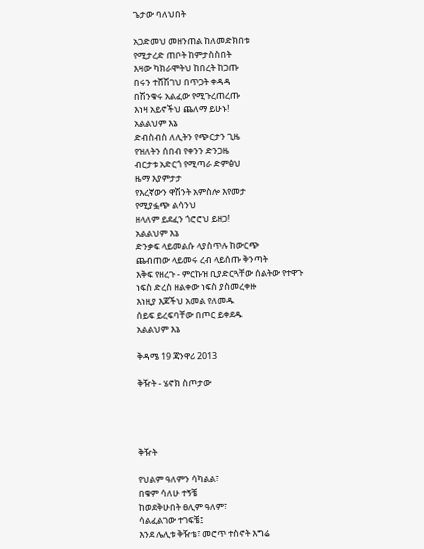ጌታው ባለህበት

አጋድመህ መዘንጠል ከለመድክበቱ
የሚታረድ ጠቦት ከምታስስበት
እዛው ካክራሞትህ ከበረት ከጋጡ
በሩን ተሸሽገህ በጥጋት ቀዳዳ
በሽንቁሩ አልፈው የሚጉረጠረጡ
እነዛ አይኖችህ ጨለማ ይሁኑ!
አልልህም እኔ
ድብስብስ ለሊትን የጭርታን ጊዜ
የዝለትን ሰበብ የቀንን ድንጋዜ
ብርታቱ አድርጎ የሚጣራ ድምፅህ
ዜማ እያምታታ
የእረኛውን ዋሽንት አምስሎ እየመታ
የሚያፏጭ ልሳንህ
ዘላለም ይደፈን ጎሮሮህ ይዘጋ!
አልልህም እኔ
ድንቃፍ ላይመልሱ ላያስጥሉ ከውርጭ
ጨብጠው ላይመሩ ረብ ላይሰጡ ቅንጣት
እቅፍ የዘረጉ - ምርኩዝ ቢያድርጓቸው ሰልትው የተዋጉ
ነፍስ ድረስ ዘልቀው ነፍስ ያስመረቀዙ
እነዚያ እጆችህ አመል የለመዱ
ሰይፍ ይረፍባቸው በጦር ይቀደዱ
አልልህም እኔ

ቅዳሜ 19 ጃንዋሪ 2013

ቅዥት - ሄኖክ ስጦታው




ቅዥት

የህልም ዓለምን ሳካልል፣
በቁም ሳለሁ ተኝቼ
ከወደቅሁበት ፀሊም ዓለም፣
ሳልፈልገው ተገፍቼ፤
እንደ ሌሊቱ ቅዥቴ፣ መሮጥ ተስኖት እግሬ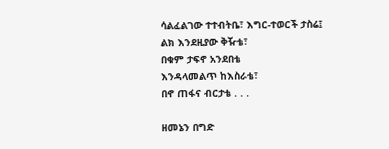ሳልፈልገው ተተብትቤ፣ እግር-ተወርች ታስሬ፤
ልክ እንደዚያው ቅዥቴ፣
በቁም ታፍኖ አንደበቴ
እንዳላመልጥ ከእስራቴ፣
በኖ ጠፋና ብርታቴ . . .

ዘመኔን በግድ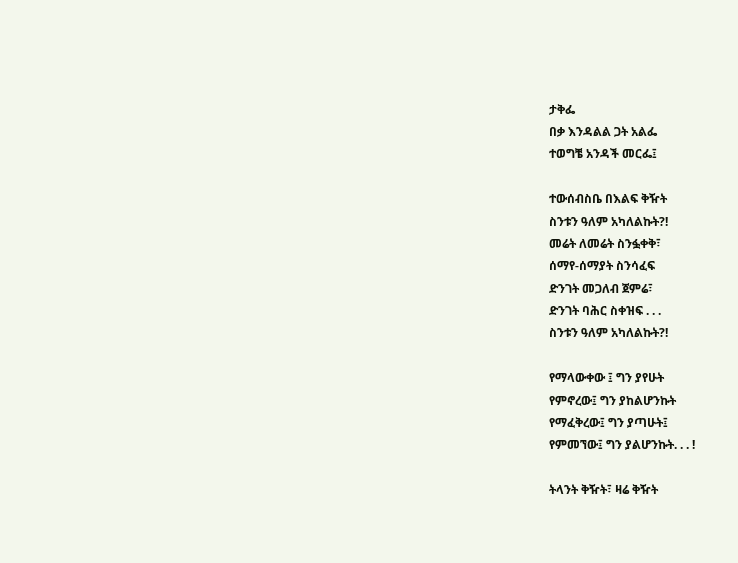ታቅፌ
በቃ እንዳልል ጋት አልፌ
ተወግቼ አንዳች መርፌ፤

ተውሰብስቤ በእልፍ ቅዥት
ስንቱን ዓለም አካለልኩት?!
መሬት ለመሬት ስንፏቀቅ፣
ሰማየ-ሰማያት ስንሳፈፍ
ድንገት መጋለብ ጀምሬ፣
ድንገት ባሕር ስቀዝፍ . . .
ስንቱን ዓለም አካለልኩት?!

የማላውቀው ፤ ግን ያየሁት
የምኖረው፤ ግን ያከልሆንኩት
የማፈቅረው፤ ግን ያጣሁት፤
የምመኘው፤ ግን ያልሆንኩት. . . !

ትላንት ቅዥት፣ ዛሬ ቅዥት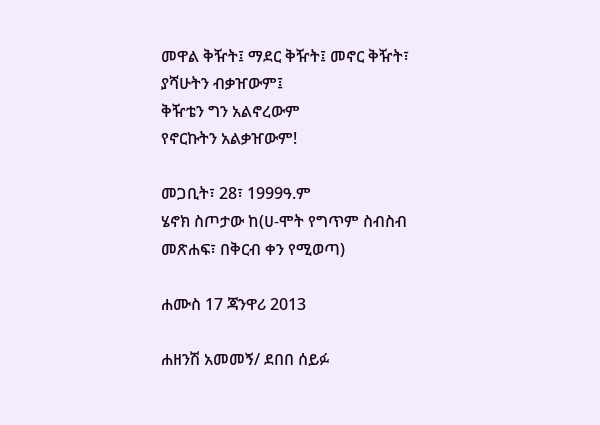መዋል ቅዥት፤ ማደር ቅዥት፤ መኖር ቅዥት፣
ያሻሁትን ብቃዠውም፤
ቅዥቴን ግን አልኖረውም
የኖርኩትን አልቃዠውም!

መጋቢት፣ 28፣ 1999ዓ.ም
ሄኖክ ስጦታው ከ(ሀ-ሞት የግጥም ስብስብ መጽሐፍ፣ በቅርብ ቀን የሚወጣ)

ሐሙስ 17 ጃንዋሪ 2013

ሐዘንሽ አመመኝ/ ደበበ ሰይፉ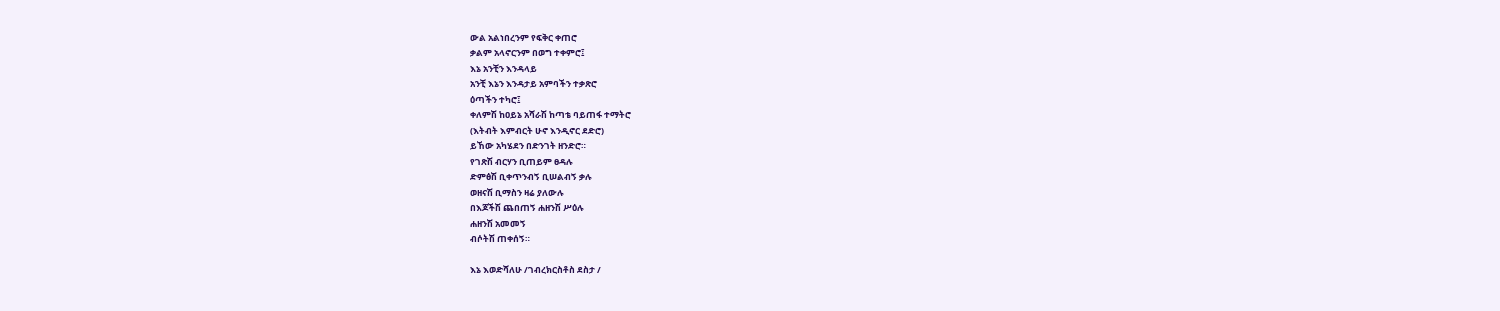ውል አልነበረንም የፍቅር ቀጠሮ
ቃልም አላኖርንም በወግ ተቀምሮ፤
እኔ አንቺን እንዳላይ
አንቺ እኔን እንዳታይ አምባችን ተቃጽሮ
ዕጣችን ተካሮ፤
ቀለምሽ ከዐይኔ አሻራሽ ከጣቴ ባይጠፋ ተማትሮ
(እትብት እምብርት ሁኖ እንዲኖር ደድሮ)
ይኸው አካሄደን በድንገት ዘንድሮ።
የገጽሽ ብርሃን ቢጠይም ፀዳሉ
ድምፅሽ ቢቀጥንብኝ ቢሠልብኝ ቃሉ
ወዘናሽ ቢማስን ዛሬ ያለውሉ
በእጆችሽ ጨበጠኝ ሐዘንሽ ሥዕሉ
ሐዘንሽ አመመኝ
ብሶትሽ ጠቀሰኝ።

እኔ እወድሻለሁ /ገብረክርስቶስ ደስታ /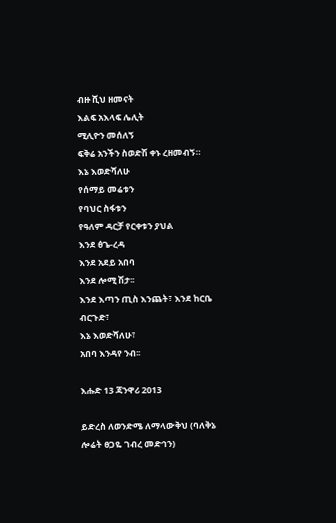ብዙ ሺህ ዘመናት
እልፍ አእላፍ ሌሊት
ሚሊዮን መሰለኝ
ፍቅሬ አንችን ስወድሽ ቀኑ ረዘመብኝ።
እኔ እወድሻለሁ
የሰማይ መሬቱን
የባህር ስፋቱን
የዓለም ዳርቻ የርቀቱን ያህል
እንደ ፅጌ-ረዳ
እንደ አደይ አበባ
እንደ ሎሚ ሽታ፡፡
እንደ እጣን ጢስ እንጨት፣ እንደ ከርቤ ብርጉድ፣
እኔ እወድሻለሁ፣
አበባ እንዳየ ንብ፡፡

እሑድ 13 ጃንዋሪ 2013

ይድረስ ለወንድሜ ለማላውቅህ (ባለቅኔ ሎሬት ፀጋዬ ገብረ መድኅን)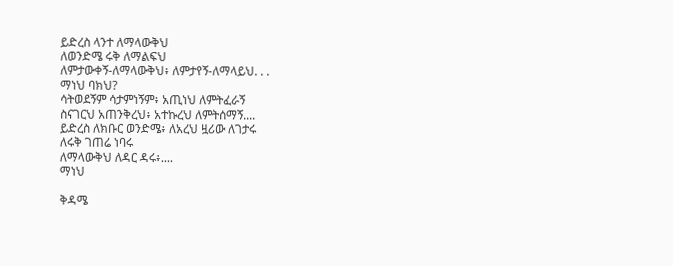ይድረስ ላንተ ለማላውቅህ
ለወንድሜ ሩቅ ለማልፍህ
ለምታውቀኝ-ለማላውቅህ፥ ለምታየኝ-ለማላይህ. . .
ማነህ ባክህ?
ሳትወደኝም ሳታምነኝም፥ አጢነህ ለምትፈራኝ
ስናገርህ አጠንቅረህ፥ አተኩረህ ለምትሰማኝ....
ይድረስ ለክቡር ወንድሜ፥ ለአረህ ዟሪው ለገታሩ
ለሩቅ ገጠሬ ነባሩ
ለማላውቅህ ለዳር ዳሩ፥....
ማነህ

ቅዳሜ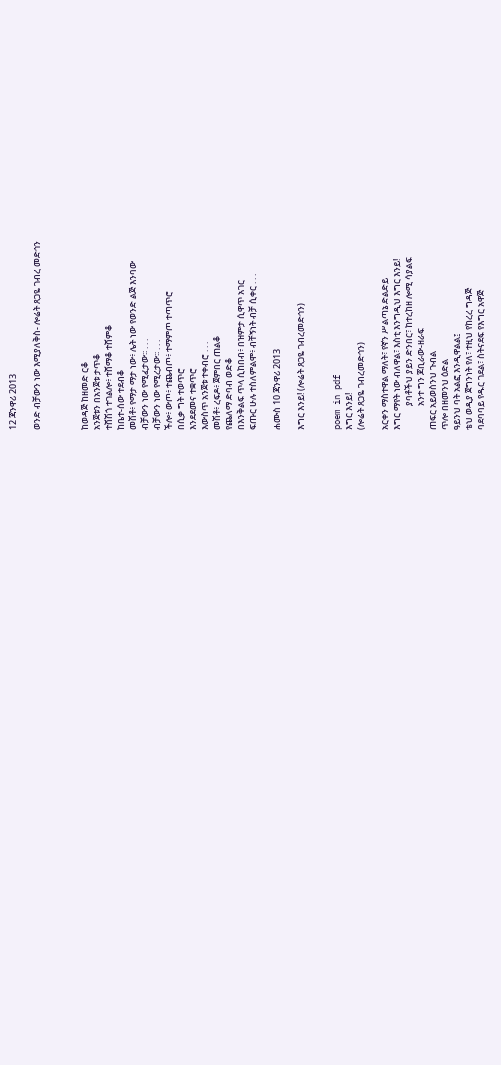12 ጃንዋሪ 2013

ወንድ ብቻውን ነው እሚያለቅስ- ሎሬት ጸጋዬ ገብረ መድኅን



ከወዳጅ ከዘመድ ርቆ
አንጀቱን በአንጀቱ ታጥቆ
ተሸሽጎ ተገልሎ፥ ተሸማቆ ተሸምቆ
ከቤተ-ሰው ተደብቆ
መሽቶ፥ የማታ ማታ ነው፥ ሌት ነው የወንድ ልጅ እንባው
ብቻውን ነው የሚፈታው፡፡ . . .
ብቻውን ነው የሚረታው፡፡ . . .
ችሎ፥ ውጦ፥ ተጨብጦ፥ ተማምጦ ተጣጥሮ
በሲቃ ግት ተወጥሮ
እንደደመና ተቋጥሮ
እውስጥ አንጀቱ ተቀብሮ . . .
መሽቶ፥ ረፍዶ፥ ጀምበር ጠልቆ
የጨለማ ድባብ ወድቆ
በእንቅልፍ ጥላ ሲከበብ፥ በዝምታ ሲዋጥ አገር
ፍጡር ሁሉ ተስለምልሞ፥ ብቸኝነት ብቻ ሲቀር . . .

ሐሙስ 10 ጃንዋሪ 2013

እግር እንይ! (ሎሬት ጸጋዬ ገብረመድኅን)


poem in pdf
እግር እንይ!
(ሎሬት ጸጋዬ ገብረመድኅን)

አርቀን ማስተዋል ማለት፣ የኛን ሥልጣኔ ድልድይ
እግር ማየት ነው ብለዋል፣ እስቲ እንግዲህ እግር እንይ!
            ያባቶችህ ያይን ድንበር፣ ከተረከዘ ሎሚ ሳያልፍ
            አንተ ግን ጆቢራው-ዘራፍ
ጠፍር አይወስንህ ጉብል
ጥሎ በዘመንህ ዕድል
ዓይንህ ባት አልፎ እንዲዋልል፤
ቴህ ወዲያ ጀግንነት የለ፣ ተዚህ የከረረ ግዳጅ
ባደባባይ የዱር ገደል፣ ስትናደፍ የእግር አዋጅ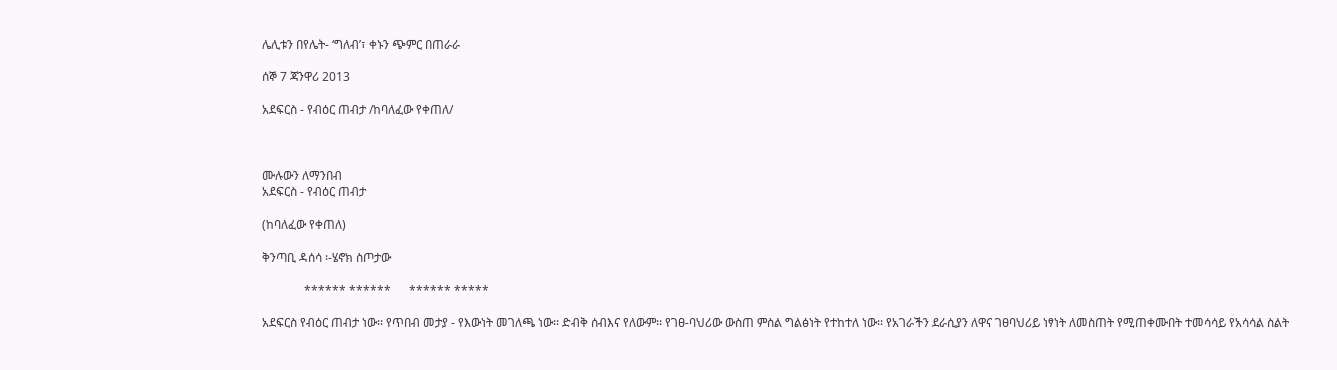ሌሊቱን በየሌት- ‘ግለብ’፣ ቀኑን ጭምር በጠራራ

ሰኞ 7 ጃንዋሪ 2013

አደፍርስ - የብዕር ጠብታ /ከባለፈው የቀጠለ/



ሙሉውን ለማንበብ
አደፍርስ - የብዕር ጠብታ

(ከባለፈው የቀጠለ)

ቅንጣቢ ዳሰሳ ፡-ሄኖክ ስጦታው

              ****** ******      ****** *****

አደፍርስ የብዕር ጠብታ ነው፡፡ የጥበብ መታያ - የእውነት መገለጫ ነው፡፡ ድብቅ ሰብእና የለውም፡፡ የገፀ-ባህሪው ውስጠ ምስል ግልፅነት የተከተለ ነው፡፡ የአገራችን ደራሲያን ለዋና ገፀባህሪይ ነፃነት ለመስጠት የሚጠቀሙበት ተመሳሳይ የአሳሳል ስልት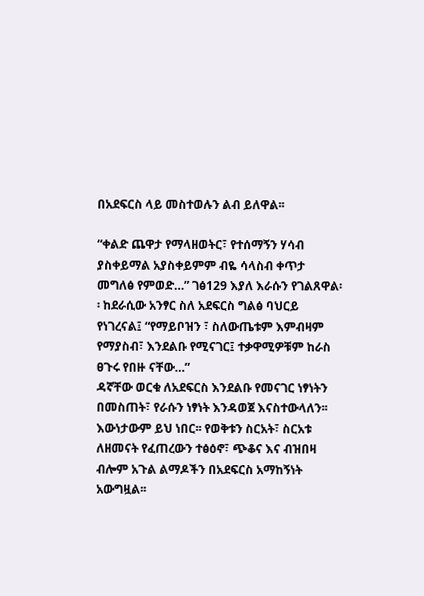በአደፍርስ ላይ መስተወሉን ልብ ይለዋል፡፡

“ቀልድ ጨዋታ የማላዘወትር፣ የተሰማኝን ሃሳብ ያስቀይማል አያስቀይምም ብዬ ሳላስብ ቀጥታ መግለፅ የምወድ…” ገፅ129 እያለ እራሱን የገልጸዋል፡፡ ከደራሲው አንፃር ስለ አደፍርስ ግልፅ ባህርይ  የነገረናል፤ “የማይቦዝን ፣ ስለውጤቱም እምብዛም የማያስብ፣ እንደልቡ የሚናገር፤ ተቃዋሚዎቹም ከራስ ፀጉሩ የበዙ ናቸው…”
ዳኛቸው ወርቁ ለአደፍርስ እንደልቡ የመናገር ነፃነትን በመስጠት፣ የራሱን ነፃነት እንዳወጀ እናስተውላለን፡፡ እውነታውም ይህ ነበር፡፡ የወቅቱን ስርአት፣ ስርአቱ ለዘመናት የፈጠረውን ተፅዕኖ፣ ጭቆና እና ብዝበዛ ብሎም አጉል ልማዶችን በአደፍርስ አማከኝነት አውግዟል፡፡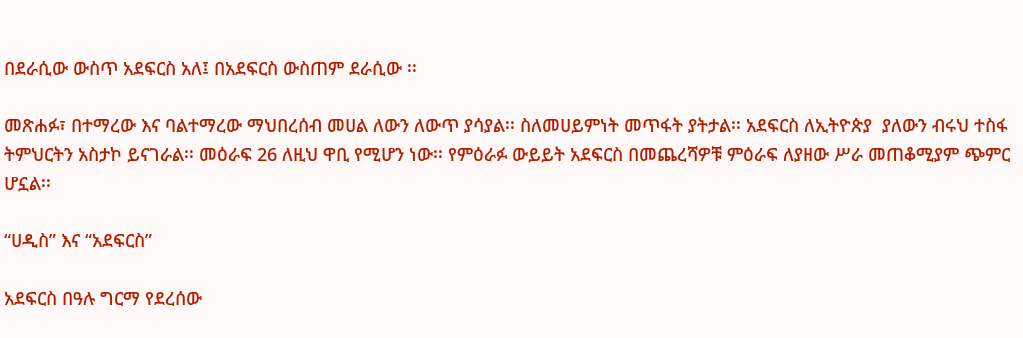በደራሲው ውስጥ አደፍርስ አለ፤ በአደፍርስ ውስጠም ደራሲው ፡፡

መጽሐፉ፣ በተማረው እና ባልተማረው ማህበረሰብ መሀል ለውን ለውጥ ያሳያል፡፡ ስለመሀይምነት መጥፋት ያትታል፡፡ አደፍርስ ለኢትዮጵያ  ያለውን ብሩህ ተስፋ ትምህርትን አስታኮ ይናገራል፡፡ መዕራፍ 26 ለዚህ ዋቢ የሚሆን ነው፡፡ የምዕራፉ ውይይት አደፍርስ በመጨረሻዎቹ ምዕራፍ ለያዘው ሥራ መጠቆሚያም ጭምር ሆኗል፡፡

“ሀዲስ” እና “አደፍርስ”

አደፍርስ በዓሉ ግርማ የደረሰው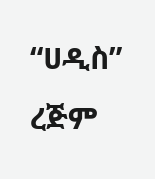“ሀዲስ” ረጅም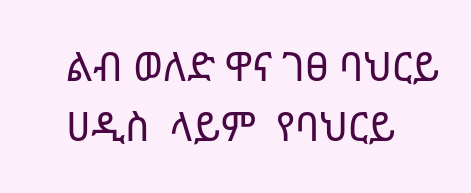ልብ ወለድ ዋና ገፀ ባህርይ ሀዲስ  ላይም  የባህርይ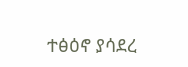ተፅዕኖ ያሳደረ